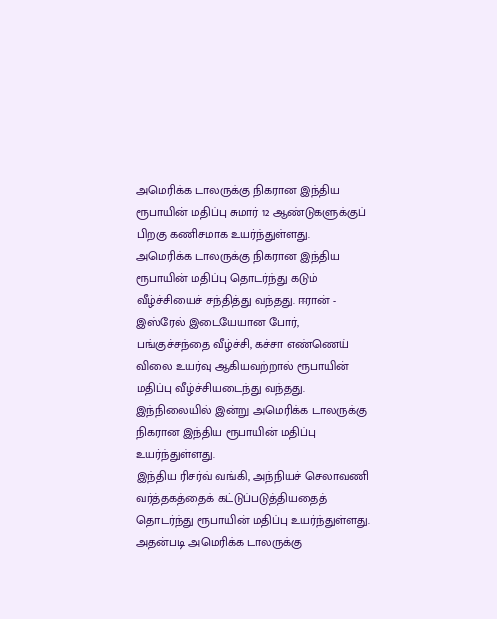அமெரிக்க டாலருக்கு நிகரான இந்திய ரூபாயின் மதிப்பு சுமார் 12 ஆண்டுகளுக்குப் பிறகு கணிசமாக உயர்ந்துள்ளது.
அமெரிக்க டாலருக்கு நிகரான இந்திய ரூபாயின் மதிப்பு தொடர்ந்து கடும் வீழ்ச்சியைச் சந்தித்து வந்தது. ஈரான் - இஸ்ரேல் இடையேயான போர், பங்குச்சந்தை வீழ்ச்சி, கச்சா எண்ணெய் விலை உயர்வு ஆகியவற்றால் ரூபாயின் மதிப்பு வீழ்ச்சியடைந்து வந்தது.
இந்நிலையில் இன்று அமெரிக்க டாலருக்கு நிகரான இந்திய ரூபாயின் மதிப்பு உயர்ந்துள்ளது.
இந்திய ரிசர்வ் வங்கி, அந்நியச் செலாவணி வர்த்தகத்தைக் கட்டுப்படுத்தியதைத் தொடர்ந்து ரூபாயின் மதிப்பு உயர்ந்துள்ளது.
அதன்படி அமெரிக்க டாலருக்கு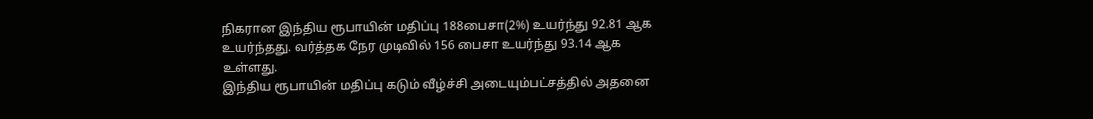நிகரான இந்திய ரூபாயின் மதிப்பு 188பைசா(2%) உயர்ந்து 92.81 ஆக உயர்ந்தது. வர்த்தக நேர முடிவில் 156 பைசா உயர்ந்து 93.14 ஆக உள்ளது.
இந்திய ரூபாயின் மதிப்பு கடும் வீழ்ச்சி அடையும்பட்சத்தில் அதனை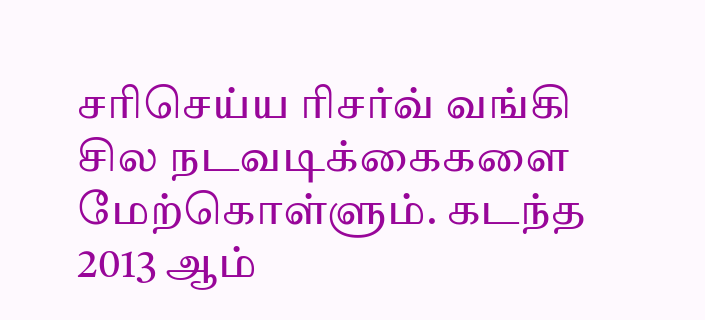சரிசெய்ய ரிசர்வ் வங்கி சில நடவடிக்கைகளை மேற்கொள்ளும். கடந்த 2013 ஆம்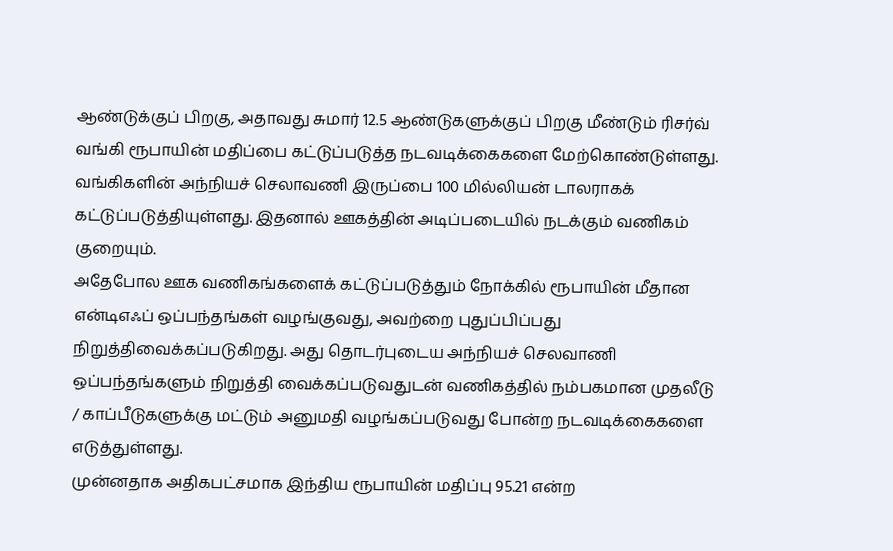ஆண்டுக்குப் பிறகு, அதாவது சுமார் 12.5 ஆண்டுகளுக்குப் பிறகு மீண்டும் ரிசர்வ் வங்கி ரூபாயின் மதிப்பை கட்டுப்படுத்த நடவடிக்கைகளை மேற்கொண்டுள்ளது.
வங்கிகளின் அந்நியச் செலாவணி இருப்பை 100 மில்லியன் டாலராகக் கட்டுப்படுத்தியுள்ளது. இதனால் ஊகத்தின் அடிப்படையில் நடக்கும் வணிகம் குறையும்.
அதேபோல ஊக வணிகங்களைக் கட்டுப்படுத்தும் நோக்கில் ரூபாயின் மீதான என்டிஎஃப் ஒப்பந்தங்கள் வழங்குவது, அவற்றை புதுப்பிப்பது நிறுத்திவைக்கப்படுகிறது. அது தொடர்புடைய அந்நியச் செலவாணி ஒப்பந்தங்களும் நிறுத்தி வைக்கப்படுவதுடன் வணிகத்தில் நம்பகமான முதலீடு / காப்பீடுகளுக்கு மட்டும் அனுமதி வழங்கப்படுவது போன்ற நடவடிக்கைகளை எடுத்துள்ளது.
முன்னதாக அதிகபட்சமாக இந்திய ரூபாயின் மதிப்பு 95.21 என்ற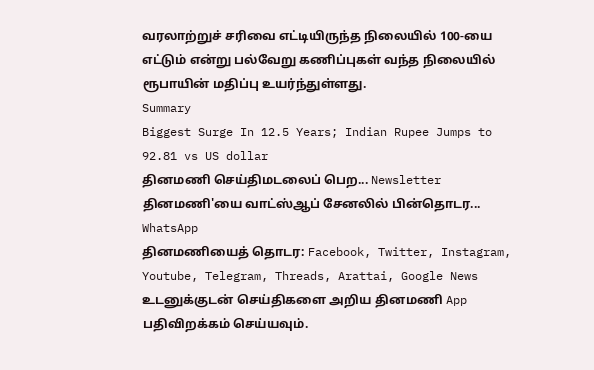வரலாற்றுச் சரிவை எட்டியிருந்த நிலையில் 100-யை எட்டும் என்று பல்வேறு கணிப்புகள் வந்த நிலையில் ரூபாயின் மதிப்பு உயர்ந்துள்ளது.
Summary
Biggest Surge In 12.5 Years; Indian Rupee Jumps to 92.81 vs US dollar
தினமணி செய்திமடலைப் பெற... Newsletter
தினமணி'யை வாட்ஸ்ஆப் சேனலில் பின்தொடர... WhatsApp
தினமணியைத் தொடர: Facebook, Twitter, Instagram, Youtube, Telegram, Threads, Arattai, Google News
உடனுக்குடன் செய்திகளை அறிய தினமணி App பதிவிறக்கம் செய்யவும்.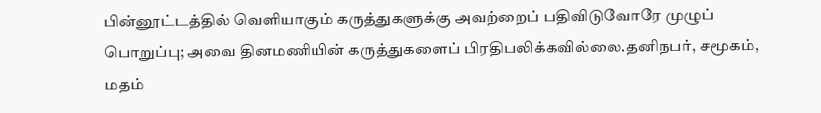பின்னூட்டத்தில் வெளியாகும் கருத்துகளுக்கு அவற்றைப் பதிவிடுவோரே முழுப் பொறுப்பு; அவை தினமணியின் கருத்துகளைப் பிரதிபலிக்கவில்லை.தனிநபர், சமூகம், மதம்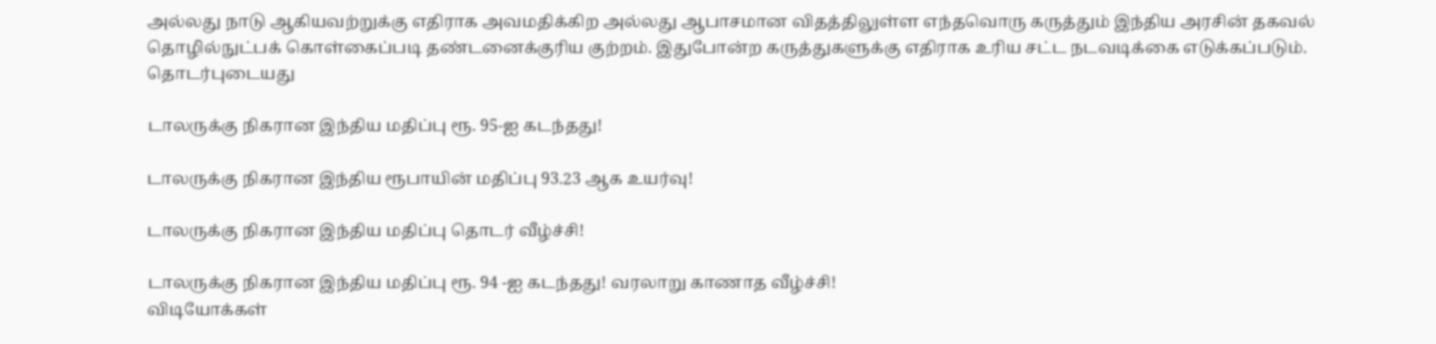அல்லது நாடு ஆகியவற்றுக்கு எதிராக அவமதிக்கிற அல்லது ஆபாசமான விதத்திலுள்ள எந்தவொரு கருத்தும் இந்திய அரசின் தகவல் தொழில்நுட்பக் கொள்கைப்படி தண்டனைக்குரிய குற்றம். இதுபோன்ற கருத்துகளுக்கு எதிராக உரிய சட்ட நடவடிக்கை எடுக்கப்படும்.
தொடர்புடையது

டாலருக்கு நிகரான இந்திய மதிப்பு ரூ. 95-ஐ கடந்தது!

டாலருக்கு நிகரான இந்திய ரூபாயின் மதிப்பு 93.23 ஆக உயர்வு!

டாலருக்கு நிகரான இந்திய மதிப்பு தொடர் வீழ்ச்சி!

டாலருக்கு நிகரான இந்திய மதிப்பு ரூ. 94 -ஐ கடந்தது! வரலாறு காணாத வீழ்ச்சி!
விடியோக்கள்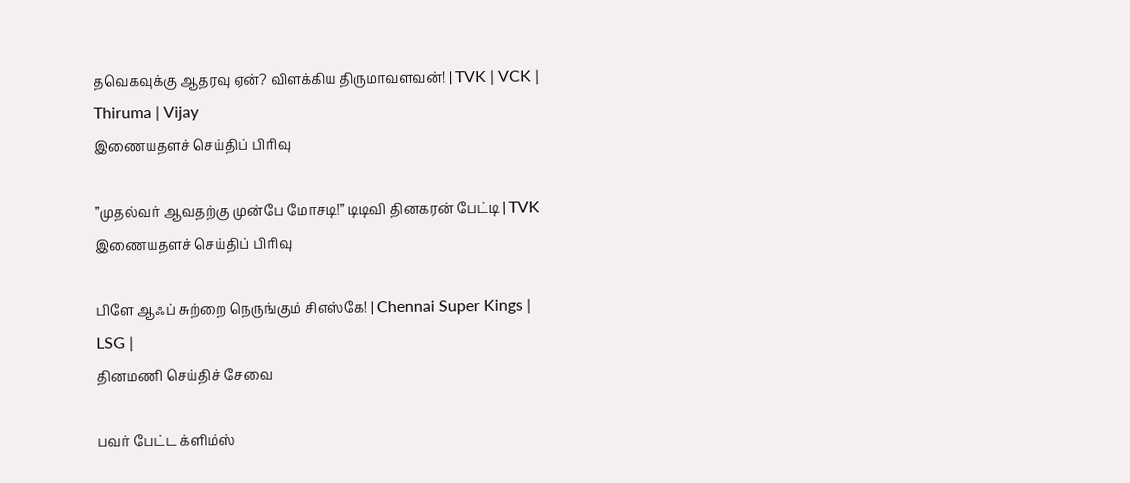தவெகவுக்கு ஆதரவு ஏன்? விளக்கிய திருமாவளவன்! | TVK | VCK | Thiruma | Vijay
இணையதளச் செய்திப் பிரிவு

”முதல்வர் ஆவதற்கு முன்பே மோசடி!” டிடிவி தினகரன் பேட்டி | TVK
இணையதளச் செய்திப் பிரிவு

பிளே ஆஃப் சுற்றை நெருங்கும் சிஎஸ்கே! | Chennai Super Kings | LSG |
தினமணி செய்திச் சேவை

பவர் பேட்ட க்ளிம்ஸ்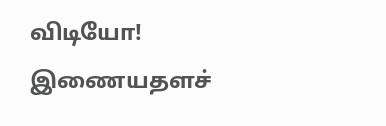விடியோ!
இணையதளச்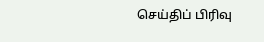செய்திப் பிரிவு